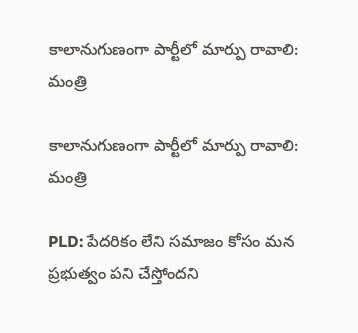కాలానుగుణంగా పార్టీలో మార్పు రావాలి: మంత్రి

కాలానుగుణంగా పార్టీలో మార్పు రావాలి: మంత్రి

PLD: పేదరికం లేని సమాజం కోసం మన ప్రభుత్వం పని చేస్తోందని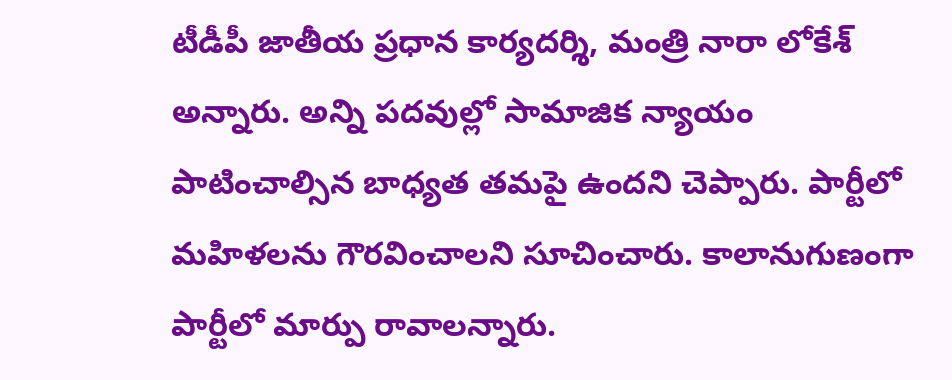టీడీపీ జాతీయ ప్రధాన కార్యదర్శి, మంత్రి నారా లోకేశ్‌ అన్నారు. అన్ని పదవుల్లో సామాజిక న్యాయం పాటించాల్సిన బాధ్యత తమపై ఉందని చెప్పారు. పార్టీలో మహిళలను గౌరవించాలని సూచించారు. కాలానుగుణంగా పార్టీలో మార్పు రావాలన్నారు.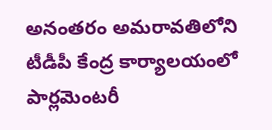అనంతరం అమరావతిలోని టీడీపీ కేంద్ర కార్యాలయంలో పార్లమెంటరీ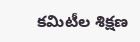కమిటీల శిక్షణ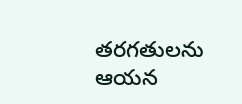తరగతులను ఆయన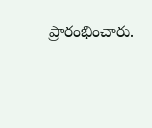ప్రారంభించారు.